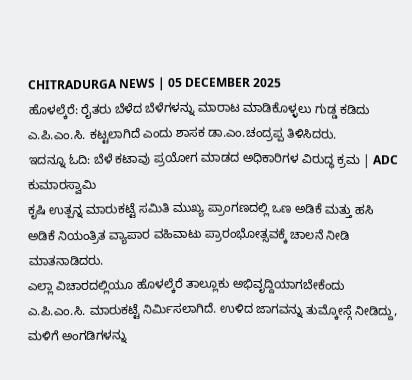CHITRADURGA NEWS | 05 DECEMBER 2025
ಹೊಳಲ್ಕೆರೆ: ರೈತರು ಬೆಳೆದ ಬೆಳೆಗಳನ್ನು ಮಾರಾಟ ಮಾಡಿಕೊಳ್ಳಲು ಗುಡ್ಡ ಕಡಿದು ಎ.ಪಿ.ಎಂ.ಸಿ. ಕಟ್ಟಲಾಗಿದೆ ಎಂದು ಶಾಸಕ ಡಾ.ಎಂ.ಚಂದ್ರಪ್ಪ ತಿಳಿಸಿದರು.
ಇದನ್ನೂ ಓದಿ: ಬೆಳೆ ಕಟಾವು ಪ್ರಯೋಗ ಮಾಡದ ಅಧಿಕಾರಿಗಳ ವಿರುದ್ಧ ಕ್ರಮ | ADC ಕುಮಾರಸ್ವಾಮಿ
ಕೃಷಿ ಉತ್ಪನ್ನ ಮಾರುಕಟ್ಟೆ ಸಮಿತಿ ಮುಖ್ಯ ಪ್ರಾಂಗಣದಲ್ಲಿ ಒಣ ಅಡಿಕೆ ಮತ್ತು ಹಸಿ ಅಡಿಕೆ ನಿಯಂತ್ರಿತ ವ್ಯಾಪಾರ ವಹಿವಾಟು ಪ್ರಾರಂಭೋತ್ಸವಕ್ಕೆ ಚಾಲನೆ ನೀಡಿ ಮಾತನಾಡಿದರು.
ಎಲ್ಲಾ ವಿಚಾರದಲ್ಲಿಯೂ ಹೊಳಲ್ಕೆರೆ ತಾಲ್ಲೂಕು ಅಭಿವೃದ್ದಿಯಾಗಬೇಕೆಂದು ಎ.ಪಿ.ಎಂ.ಸಿ. ಮಾರುಕಟ್ಟೆ ನಿರ್ಮಿಸಲಾಗಿದೆ. ಉಳಿದ ಜಾಗವನ್ನು ತುಮ್ಕೋಸ್ಗೆ ನೀಡಿದ್ದು, ಮಳಿಗೆ ಅಂಗಡಿಗಳನ್ನು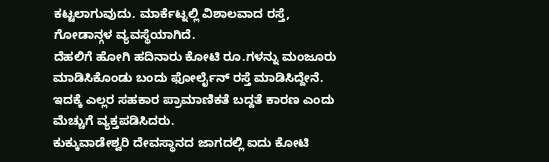ಕಟ್ಟಲಾಗುವುದು. ಮಾರ್ಕೆಟ್ನಲ್ಲಿ ವಿಶಾಲವಾದ ರಸ್ತೆ, ಗೋಡಾನ್ಗಳ ವ್ಯವಸ್ಥೆಯಾಗಿದೆ.
ದೆಹಲಿಗೆ ಹೋಗಿ ಹದಿನಾರು ಕೋಟಿ ರೂ.ಗಳನ್ನು ಮಂಜೂರು ಮಾಡಿಸಿಕೊಂಡು ಬಂದು ಫೋರ್ಲೈನ್ ರಸ್ತೆ ಮಾಡಿಸಿದ್ದೇನೆ. ಇದಕ್ಕೆ ಎಲ್ಲರ ಸಹಕಾರ ಪ್ರಾಮಾಣಿಕತೆ ಬದ್ದತೆ ಕಾರಣ ಎಂದು ಮೆಚ್ಚುಗೆ ವ್ಯಕ್ತಪಡಿಸಿದರು.
ಕುಕ್ಕುವಾಡೇಶ್ವರಿ ದೇವಸ್ಥಾನದ ಜಾಗದಲ್ಲಿ ಐದು ಕೋಟಿ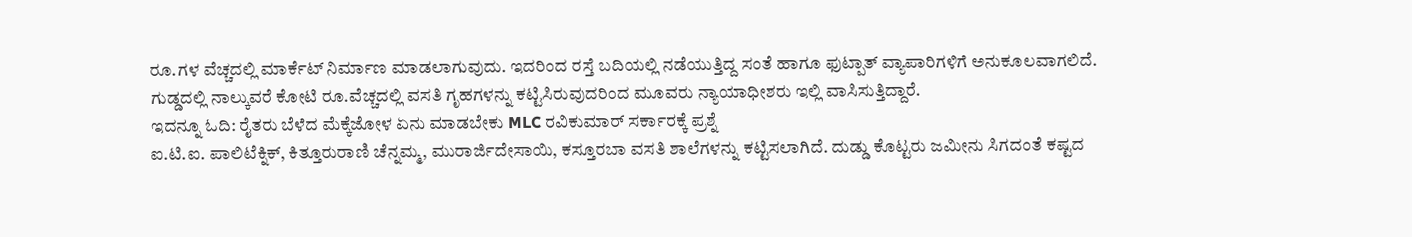ರೂ.ಗಳ ವೆಚ್ಚದಲ್ಲಿ ಮಾರ್ಕೆಟ್ ನಿರ್ಮಾಣ ಮಾಡಲಾಗುವುದು. ಇದರಿಂದ ರಸ್ತೆ ಬದಿಯಲ್ಲಿ ನಡೆಯುತ್ತಿದ್ದ ಸಂತೆ ಹಾಗೂ ಫುಟ್ಪಾತ್ ವ್ಯಾಪಾರಿಗಳಿಗೆ ಅನುಕೂಲವಾಗಲಿದೆ. ಗುಡ್ಡದಲ್ಲಿ ನಾಲ್ಕುವರೆ ಕೋಟಿ ರೂ.ವೆಚ್ಚದಲ್ಲಿ ವಸತಿ ಗೃಹಗಳನ್ನು ಕಟ್ಟಿಸಿರುವುದರಿಂದ ಮೂವರು ನ್ಯಾಯಾಧೀಶರು ಇಲ್ಲಿ ವಾಸಿಸುತ್ತಿದ್ದಾರೆ.
ಇದನ್ನೂ ಓದಿ: ರೈತರು ಬೆಳೆದ ಮೆಕ್ಕೆಜೋಳ ಏನು ಮಾಡಬೇಕು MLC ರವಿಕುಮಾರ್ ಸರ್ಕಾರಕ್ಕೆ ಪ್ರಶ್ನೆ
ಐ.ಟಿ.ಐ. ಪಾಲಿಟೆಕ್ನಿಕ್, ಕಿತ್ತೂರುರಾಣಿ ಚೆನ್ನಮ್ಮ, ಮುರಾರ್ಜಿದೇಸಾಯಿ, ಕಸ್ತೂರಬಾ ವಸತಿ ಶಾಲೆಗಳನ್ನು ಕಟ್ಟಿಸಲಾಗಿದೆ. ದುಡ್ಡು ಕೊಟ್ಟರು ಜಮೀನು ಸಿಗದಂತೆ ಕಷ್ಟದ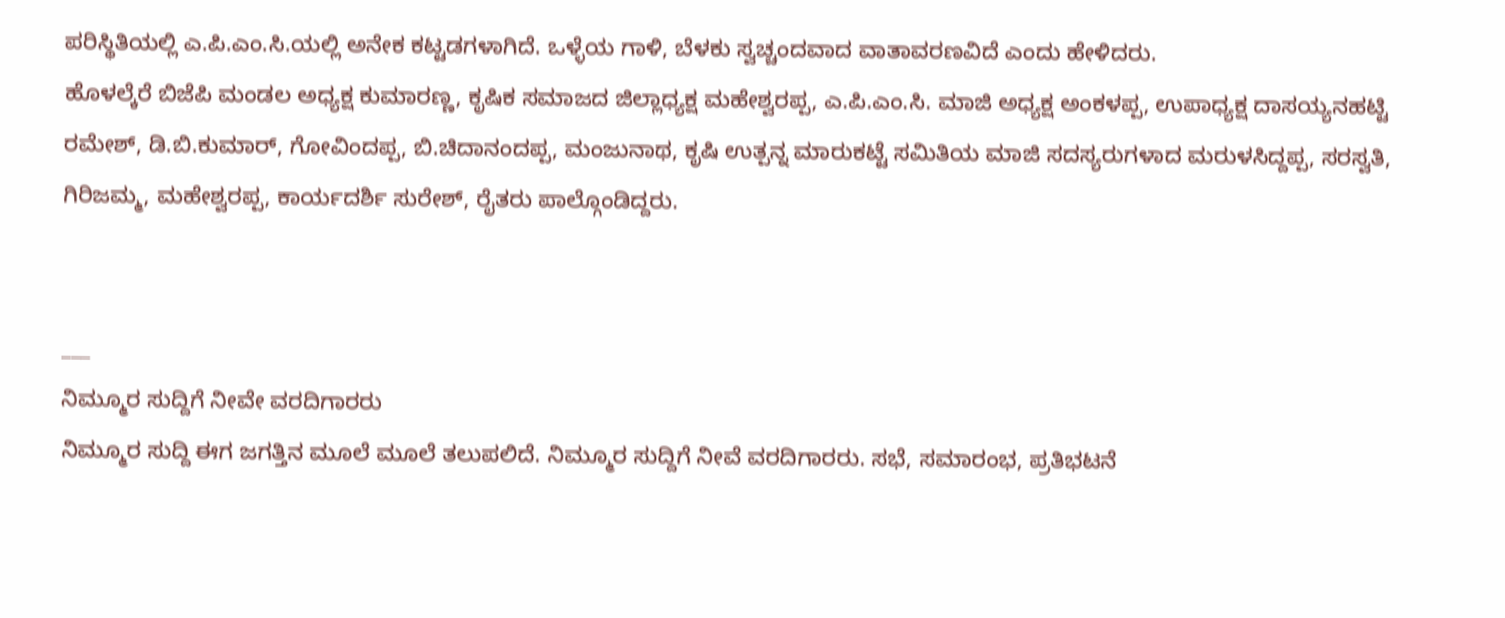ಪರಿಸ್ಥಿತಿಯಲ್ಲಿ ಎ.ಪಿ.ಎಂ.ಸಿ.ಯಲ್ಲಿ ಅನೇಕ ಕಟ್ಟಡಗಳಾಗಿದೆ. ಒಳ್ಳೆಯ ಗಾಳಿ, ಬೆಳಕು ಸ್ವಚ್ಚಂದವಾದ ವಾತಾವರಣವಿದೆ ಎಂದು ಹೇಳಿದರು.
ಹೊಳಲ್ಕೆರೆ ಬಿಜೆಪಿ ಮಂಡಲ ಅಧ್ಯಕ್ಷ ಕುಮಾರಣ್ಣ, ಕೃಷಿಕ ಸಮಾಜದ ಜಿಲ್ಲಾಧ್ಯಕ್ಷ ಮಹೇಶ್ವರಪ್ಪ, ಎ.ಪಿ.ಎಂ.ಸಿ. ಮಾಜಿ ಅಧ್ಯಕ್ಷ ಅಂಕಳಪ್ಪ, ಉಪಾಧ್ಯಕ್ಷ ದಾಸಯ್ಯನಹಟ್ಟಿ ರಮೇಶ್, ಡಿ.ಬಿ.ಕುಮಾರ್, ಗೋವಿಂದಪ್ಪ, ಬಿ.ಚಿದಾನಂದಪ್ಪ, ಮಂಜುನಾಥ, ಕೃಷಿ ಉತ್ಪನ್ನ ಮಾರುಕಟ್ಟೆ ಸಮಿತಿಯ ಮಾಜಿ ಸದಸ್ಯರುಗಳಾದ ಮರುಳಸಿದ್ದಪ್ಪ, ಸರಸ್ವತಿ, ಗಿರಿಜಮ್ಮ, ಮಹೇಶ್ವರಪ್ಪ, ಕಾರ್ಯದರ್ಶಿ ಸುರೇಶ್, ರೈತರು ಪಾಲ್ಗೊಂಡಿದ್ದರು.


___
ನಿಮ್ಮೂರ ಸುದ್ದಿಗೆ ನೀವೇ ವರದಿಗಾರರು
ನಿಮ್ಮೂರ ಸುದ್ದಿ ಈಗ ಜಗತ್ತಿನ ಮೂಲೆ ಮೂಲೆ ತಲುಪಲಿದೆ. ನಿಮ್ಮೂರ ಸುದ್ದಿಗೆ ನೀವೆ ವರದಿಗಾರರು. ಸಭೆ, ಸಮಾರಂಭ, ಪ್ರತಿಭಟನೆ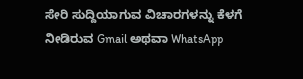ಸೇರಿ ಸುದ್ದಿಯಾಗುವ ವಿಚಾರಗಳನ್ನು ಕೆಳಗೆ ನೀಡಿರುವ Gmail ಅಥವಾ WhatsApp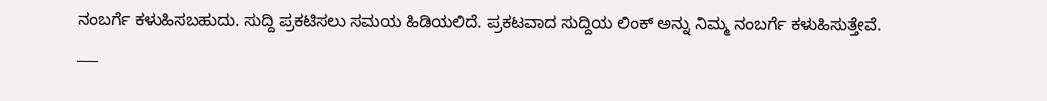ನಂಬರ್ಗೆ ಕಳುಹಿಸಬಹುದು. ಸುದ್ದಿ ಪ್ರಕಟಿಸಲು ಸಮಯ ಹಿಡಿಯಲಿದೆ. ಪ್ರಕಟವಾದ ಸುದ್ದಿಯ ಲಿಂಕ್ ಅನ್ನು ನಿಮ್ಮ ನಂಬರ್ಗೆ ಕಳುಹಿಸುತ್ತೇವೆ.
___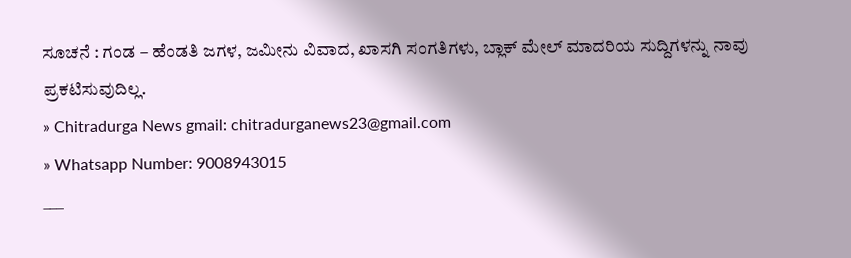ಸೂಚನೆ : ಗಂಡ – ಹೆಂಡತಿ ಜಗಳ, ಜಮೀನು ವಿವಾದ, ಖಾಸಗಿ ಸಂಗತಿಗಳು, ಬ್ಲಾಕ್ ಮೇಲ್ ಮಾದರಿಯ ಸುದ್ದಿಗಳನ್ನು ನಾವು ಪ್ರಕಟಿಸುವುದಿಲ್ಲ.
» Chitradurga News gmail: chitradurganews23@gmail.com
» Whatsapp Number: 9008943015
___